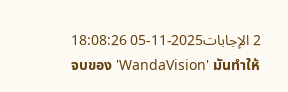2 الإجابات2025-11-05 18:08:26
จบของ 'WandaVision' มันทำให้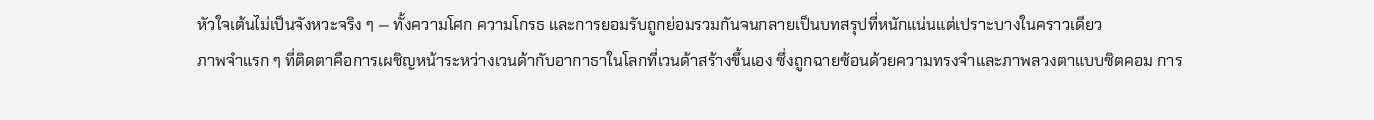หัวใจเต้นไม่เป็นจังหวะจริง ๆ — ทั้งความโศก ความโกรธ และการยอมรับถูกย่อมรวมกันจนกลายเป็นบทสรุปที่หนักแน่นแต่เปราะบางในคราวเดียว
ภาพจำแรก ๆ ที่ติดตาคือการเผชิญหน้าระหว่างเวนด้ากับอากาธาในโลกที่เวนด้าสร้างขึ้นเอง ซึ่งถูกฉายซ้อนด้วยความทรงจำและภาพลวงตาแบบซิตคอม การ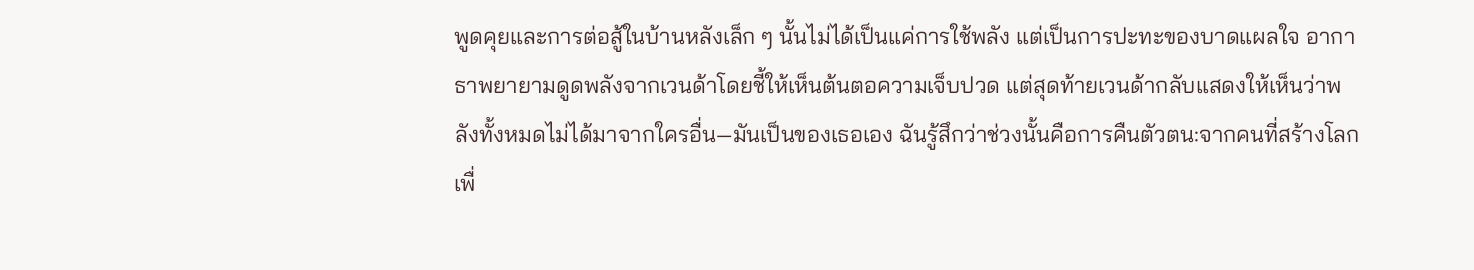พูดคุยและการต่อสู้ในบ้านหลังเล็ก ๆ นั้นไม่ได้เป็นแค่การใช้พลัง แต่เป็นการปะทะของบาดแผลใจ อากาธาพยายามดูดพลังจากเวนด้าโดยชี้ให้เห็นต้นตอความเจ็บปวด แต่สุดท้ายเวนด้ากลับแสดงให้เห็นว่าพลังทั้งหมดไม่ได้มาจากใครอื่น—มันเป็นของเธอเอง ฉันรู้สึกว่าช่วงนั้นคือการคืนตัวตน:จากคนที่สร้างโลกเพื่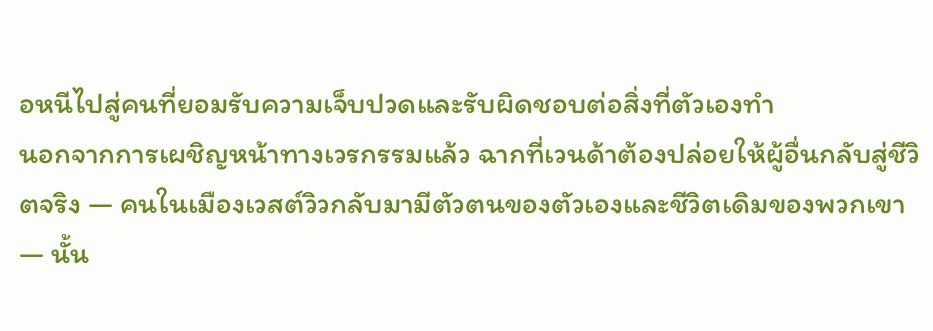อหนีไปสู่คนที่ยอมรับความเจ็บปวดและรับผิดชอบต่อสิ่งที่ตัวเองทำ
นอกจากการเผชิญหน้าทางเวรกรรมแล้ว ฉากที่เวนด้าต้องปล่อยให้ผู้อื่นกลับสู่ชีวิตจริง — คนในเมืองเวสต์วิวกลับมามีตัวตนของตัวเองและชีวิตเดิมของพวกเขา — นั้น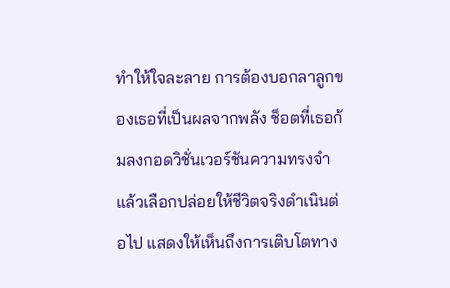ทำให้ใจละลาย การต้องบอกลาลูกของเธอที่เป็นผลจากพลัง ช็อตที่เธอก้มลงกอดวิชั่นเวอร์ชันความทรงจำ แล้วเลือกปล่อยให้ชีวิตจริงดำเนินต่อไป แสดงให้เห็นถึงการเติบโตทาง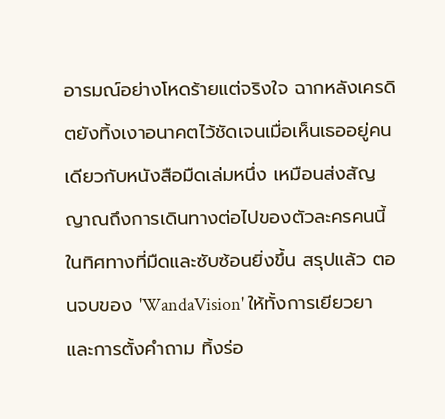อารมณ์อย่างโหดร้ายแต่จริงใจ ฉากหลังเครดิตยังทิ้งเงาอนาคตไว้ชัดเจนเมื่อเห็นเธออยู่คนเดียวกับหนังสือมืดเล่มหนึ่ง เหมือนส่งสัญญาณถึงการเดินทางต่อไปของตัวละครคนนี้ในทิศทางที่มืดและซับซ้อนยิ่งขึ้น สรุปแล้ว ตอนจบของ 'WandaVision' ให้ทั้งการเยียวยาและการตั้งคำถาม ทิ้งร่อ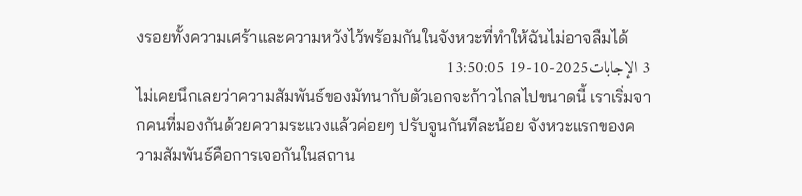งรอยทั้งความเศร้าและความหวังไว้พร้อมกันในจังหวะที่ทำให้ฉันไม่อาจลืมได้
3 الإجابات2025-10-19 13:50:05
ไม่เคยนึกเลยว่าความสัมพันธ์ของมัทนากับตัวเอกจะก้าวไกลไปขนาดนี้ เราเริ่มจากคนที่มองกันด้วยความระแวงแล้วค่อยๆ ปรับจูนกันทีละน้อย จังหวะแรกของความสัมพันธ์คือการเจอกันในสถาน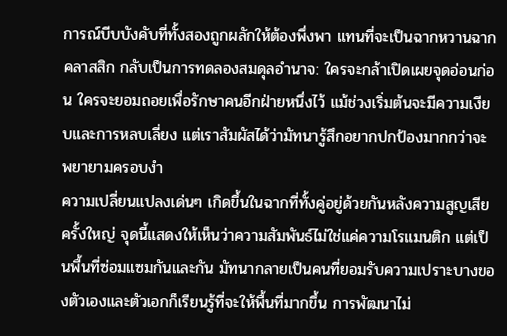การณ์บีบบังคับที่ทั้งสองถูกผลักให้ต้องพึ่งพา แทนที่จะเป็นฉากหวานฉากคลาสสิก กลับเป็นการทดลองสมดุลอำนาจ: ใครจะกล้าเปิดเผยจุดอ่อนก่อน ใครจะยอมถอยเพื่อรักษาคนอีกฝ่ายหนึ่งไว้ แม้ช่วงเริ่มต้นจะมีความเงียบและการหลบเลี่ยง แต่เราสัมผัสได้ว่ามัทนารู้สึกอยากปกป้องมากกว่าจะพยายามครอบงำ
ความเปลี่ยนแปลงเด่นๆ เกิดขึ้นในฉากที่ทั้งคู่อยู่ด้วยกันหลังความสูญเสียครั้งใหญ่ จุดนี้แสดงให้เห็นว่าความสัมพันธ์ไม่ใช่แค่ความโรแมนติก แต่เป็นพื้นที่ซ่อมแซมกันและกัน มัทนากลายเป็นคนที่ยอมรับความเปราะบางของตัวเองและตัวเอกก็เรียนรู้ที่จะให้พื้นที่มากขึ้น การพัฒนาไม่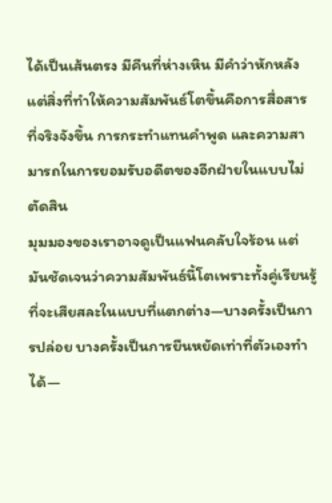ได้เป็นเส้นตรง มีคืนที่ห่างเหิน มีคำว่าหักหลัง แต่สิ่งที่ทำให้ความสัมพันธ์โตขึ้นคือการสื่อสารที่จริงจังขึ้น การกระทำแทนคำพูด และความสามารถในการยอมรับอดีตของอีกฝ่ายในแบบไม่ตัดสิน
มุมมองของเราอาจดูเป็นแฟนคลับใจร้อน แต่มันชัดเจนว่าความสัมพันธ์นี้โตเพราะทั้งคู่เรียนรู้ที่จะเสียสละในแบบที่แตกต่าง—บางครั้งเป็นการปล่อย บางครั้งเป็นการยืนหยัดเท่าที่ตัวเองทำได้—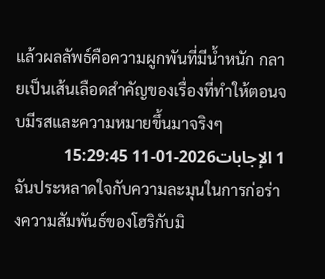แล้วผลลัพธ์คือความผูกพันที่มีน้ำหนัก กลายเป็นเส้นเลือดสำคัญของเรื่องที่ทำให้ตอนจบมีรสและความหมายขึ้นมาจริงๆ
1 الإجابات2026-01-11 15:29:45
ฉันประหลาดใจกับความละมุนในการก่อร่างความสัมพันธ์ของโฮริกับมิ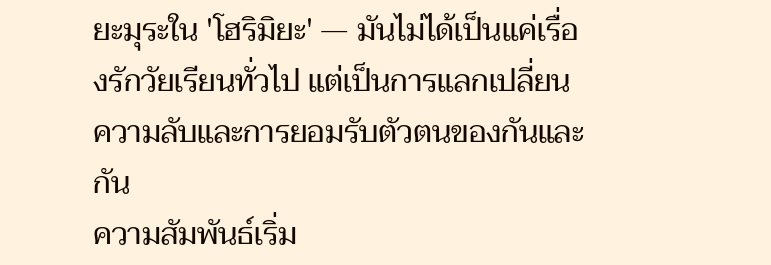ยะมุระใน 'โฮริมิยะ' — มันไม่ได้เป็นแค่เรื่องรักวัยเรียนทั่วไป แต่เป็นการแลกเปลี่ยนความลับและการยอมรับตัวตนของกันและกัน
ความสัมพันธ์เริ่ม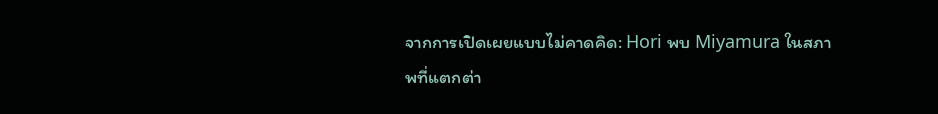จากการเปิดเผยแบบไม่คาดคิด: Hori พบ Miyamura ในสภาพที่แตกต่า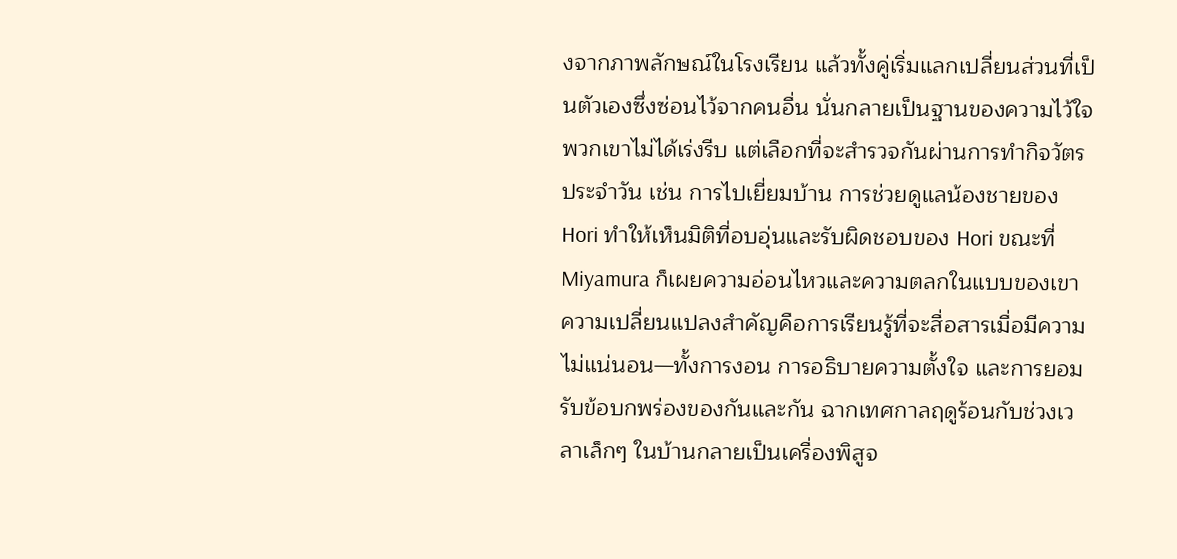งจากภาพลักษณ์ในโรงเรียน แล้วทั้งคู่เริ่มแลกเปลี่ยนส่วนที่เป็นตัวเองซึ่งซ่อนไว้จากคนอื่น นั่นกลายเป็นฐานของความไว้ใจ พวกเขาไม่ได้เร่งรีบ แต่เลือกที่จะสำรวจกันผ่านการทำกิจวัตรประจำวัน เช่น การไปเยี่ยมบ้าน การช่วยดูแลน้องชายของ Hori ทำให้เห็นมิติที่อบอุ่นและรับผิดชอบของ Hori ขณะที่ Miyamura ก็เผยความอ่อนไหวและความตลกในแบบของเขา
ความเปลี่ยนแปลงสำคัญคือการเรียนรู้ที่จะสื่อสารเมื่อมีความไม่แน่นอน—ทั้งการงอน การอธิบายความตั้งใจ และการยอมรับข้อบกพร่องของกันและกัน ฉากเทศกาลฤดูร้อนกับช่วงเวลาเล็กๆ ในบ้านกลายเป็นเครื่องพิสูจ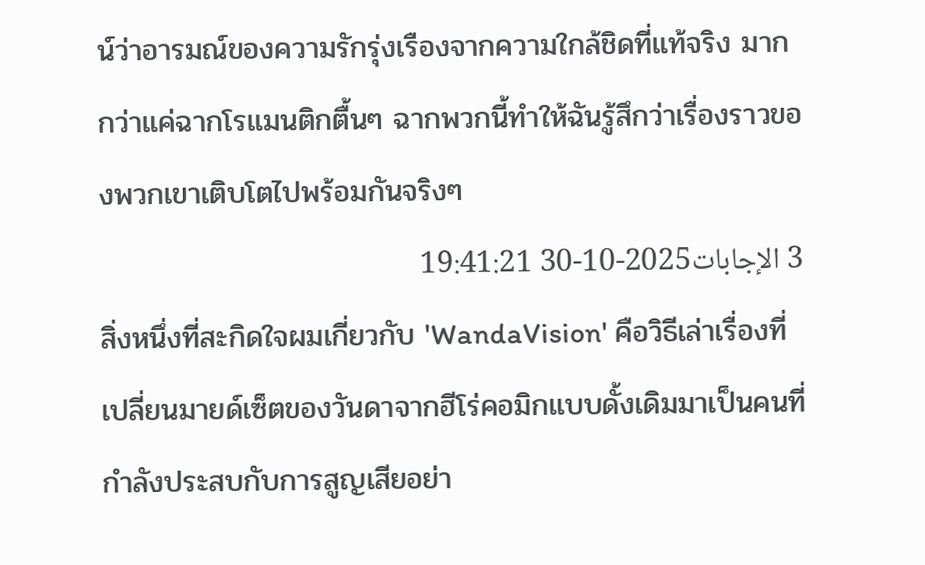น์ว่าอารมณ์ของความรักรุ่งเรืองจากความใกล้ชิดที่แท้จริง มากกว่าแค่ฉากโรแมนติกตื้นๆ ฉากพวกนี้ทำให้ฉันรู้สึกว่าเรื่องราวของพวกเขาเติบโตไปพร้อมกันจริงๆ
3 الإجابات2025-10-30 19:41:21
สิ่งหนึ่งที่สะกิดใจผมเกี่ยวกับ 'WandaVision' คือวิธีเล่าเรื่องที่เปลี่ยนมายด์เซ็ตของวันดาจากฮีโร่คอมิกแบบดั้งเดิมมาเป็นคนที่กำลังประสบกับการสูญเสียอย่า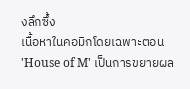งลึกซึ้ง
เนื้อหาในคอมิกโดยเฉพาะตอน 'House of M' เป็นการขยายผล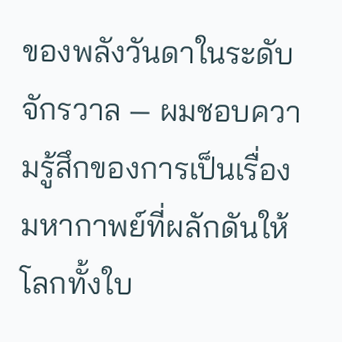ของพลังวันดาในระดับจักรวาล — ผมชอบความรู้สึกของการเป็นเรื่องมหากาพย์ที่ผลักดันให้โลกทั้งใบ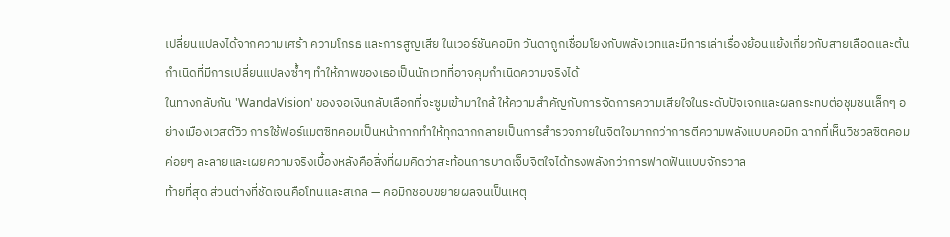เปลี่ยนแปลงได้จากความเศร้า ความโกรธ และการสูญเสีย ในเวอร์ชันคอมิก วันดาถูกเชื่อมโยงกับพลังเวทและมีการเล่าเรื่องย้อนแย้งเกี่ยวกับสายเลือดและต้นกำเนิดที่มีการเปลี่ยนแปลงซ้ำๆ ทำให้ภาพของเธอเป็นนักเวทที่อาจคุมกำเนิดความจริงได้
ในทางกลับกัน 'WandaVision' ของจอเงินกลับเลือกที่จะซูมเข้ามาใกล้ ให้ความสำคัญกับการจัดการความเสียใจในระดับปัจเจกและผลกระทบต่อชุมชนเล็กๆ อย่างเมืองเวสต์วิว การใช้ฟอร์แมตซิทคอมเป็นหน้ากากทำให้ทุกฉากกลายเป็นการสำรวจภายในจิตใจมากกว่าการตีความพลังแบบคอมิก ฉากที่เห็นวิชวลซิตคอมค่อยๆ ละลายและเผยความจริงเบื้องหลังคือสิ่งที่ผมคิดว่าสะท้อนการบาดเจ็บจิตใจได้ทรงพลังกว่าการฟาดฟันแบบจักรวาล
ท้ายที่สุด ส่วนต่างที่ชัดเจนคือโทนและสเกล — คอมิกชอบขยายผลจนเป็นเหตุ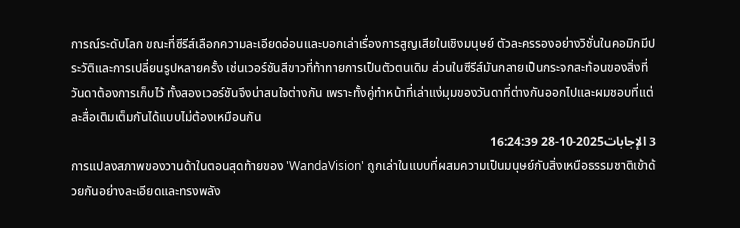การณ์ระดับโลก ขณะที่ซีรีส์เลือกความละเอียดอ่อนและบอกเล่าเรื่องการสูญเสียในเชิงมนุษย์ ตัวละครรองอย่างวิชั่นในคอมิกมีประวัติและการเปลี่ยนรูปหลายครั้ง เช่นเวอร์ชันสีขาวที่ท้าทายการเป็นตัวตนเดิม ส่วนในซีรีส์มันกลายเป็นกระจกสะท้อนของสิ่งที่วันดาต้องการเก็บไว้ ทั้งสองเวอร์ชันจึงน่าสนใจต่างกัน เพราะทั้งคู่ทำหน้าที่เล่าแง่มุมของวันดาที่ต่างกันออกไปและผมชอบที่แต่ละสื่อเติมเต็มกันได้แบบไม่ต้องเหมือนกัน
3 الإجابات2025-10-28 16:24:39
การแปลงสภาพของวานด้าในตอนสุดท้ายของ 'WandaVision' ถูกเล่าในแบบที่ผสมความเป็นมนุษย์กับสิ่งเหนือธรรมชาติเข้าด้วยกันอย่างละเอียดและทรงพลัง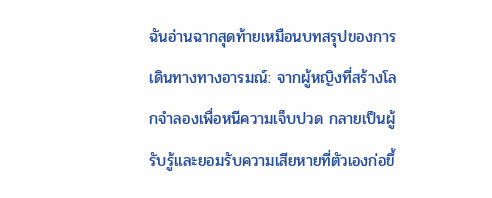ฉันอ่านฉากสุดท้ายเหมือนบทสรุปของการเดินทางทางอารมณ์: จากผู้หญิงที่สร้างโลกจำลองเพื่อหนีความเจ็บปวด กลายเป็นผู้รับรู้และยอมรับความเสียหายที่ตัวเองก่อขึ้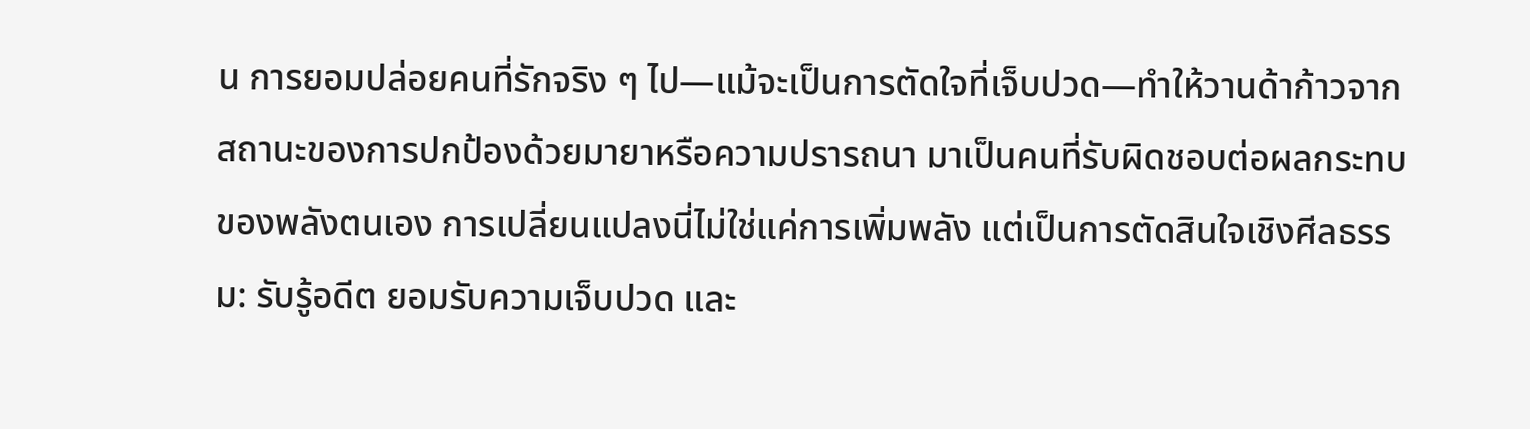น การยอมปล่อยคนที่รักจริง ๆ ไป—แม้จะเป็นการตัดใจที่เจ็บปวด—ทำให้วานด้าก้าวจากสถานะของการปกป้องด้วยมายาหรือความปรารถนา มาเป็นคนที่รับผิดชอบต่อผลกระทบของพลังตนเอง การเปลี่ยนแปลงนี่ไม่ใช่แค่การเพิ่มพลัง แต่เป็นการตัดสินใจเชิงศีลธรรม: รับรู้อดีต ยอมรับความเจ็บปวด และ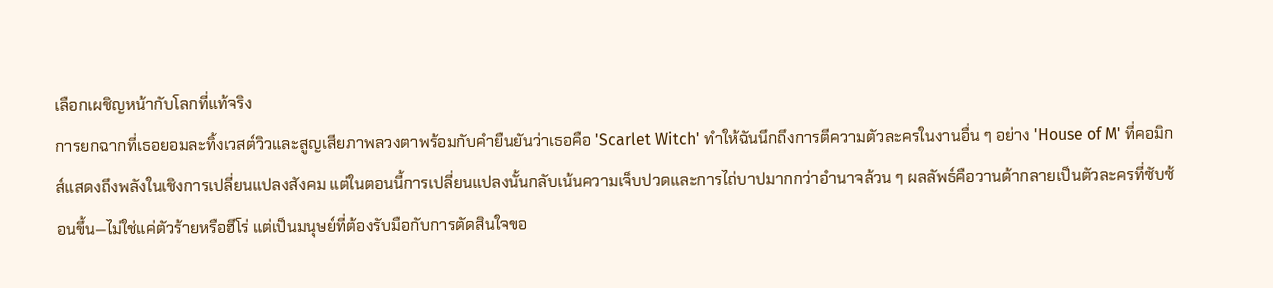เลือกเผชิญหน้ากับโลกที่แท้จริง
การยกฉากที่เธอยอมละทิ้งเวสต์วิวและสูญเสียภาพลวงตาพร้อมกับคำยืนยันว่าเธอคือ 'Scarlet Witch' ทำให้ฉันนึกถึงการตีความตัวละครในงานอื่น ๆ อย่าง 'House of M' ที่คอมิกส์แสดงถึงพลังในเชิงการเปลี่ยนแปลงสังคม แต่ในตอนนี้การเปลี่ยนแปลงนั้นกลับเน้นความเจ็บปวดและการไถ่บาปมากกว่าอำนาจล้วน ๆ ผลลัพธ์คือวานด้ากลายเป็นตัวละครที่ซับซ้อนขึ้น—ไม่ใช่แค่ตัวร้ายหรือฮีโร่ แต่เป็นมนุษย์ที่ต้องรับมือกับการตัดสินใจขอ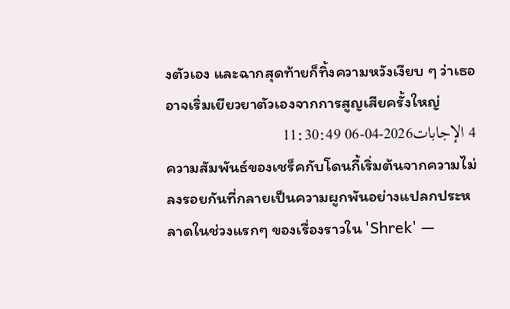งตัวเอง และฉากสุดท้ายก็ทิ้งความหวังเงียบ ๆ ว่าเธออาจเริ่มเยียวยาตัวเองจากการสูญเสียครั้งใหญ่
4 الإجابات2026-04-06 11:30:49
ความสัมพันธ์ของเชร็คกับโดนกี้เริ่มต้นจากความไม่ลงรอยกันที่กลายเป็นความผูกพันอย่างแปลกประหลาดในช่วงแรกๆ ของเรื่องราวใน 'Shrek' —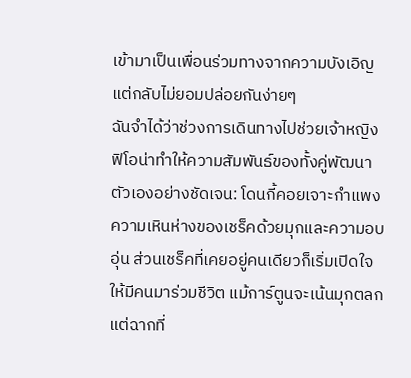เข้ามาเป็นเพื่อนร่วมทางจากความบังเอิญ แต่กลับไม่ยอมปล่อยกันง่ายๆ
ฉันจำได้ว่าช่วงการเดินทางไปช่วยเจ้าหญิงฟิโอน่าทำให้ความสัมพันธ์ของทั้งคู่พัฒนาตัวเองอย่างชัดเจน: โดนกี้คอยเจาะกำแพงความเหินห่างของเชร็คด้วยมุกและความอบอุ่น ส่วนเชร็คที่เคยอยู่คนเดียวก็เริ่มเปิดใจให้มีคนมาร่วมชีวิต แม้การ์ตูนจะเน้นมุกตลกแต่ฉากที่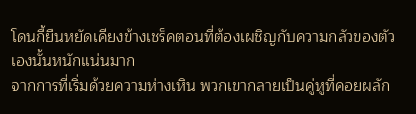โดนกี้ยืนหยัดเคียงข้างเชร็คตอนที่ต้องเผชิญกับความกลัวของตัวเองนั้นหนักแน่นมาก
จากการที่เริ่มด้วยความห่างเหิน พวกเขากลายเป็นคู่หูที่คอยผลัก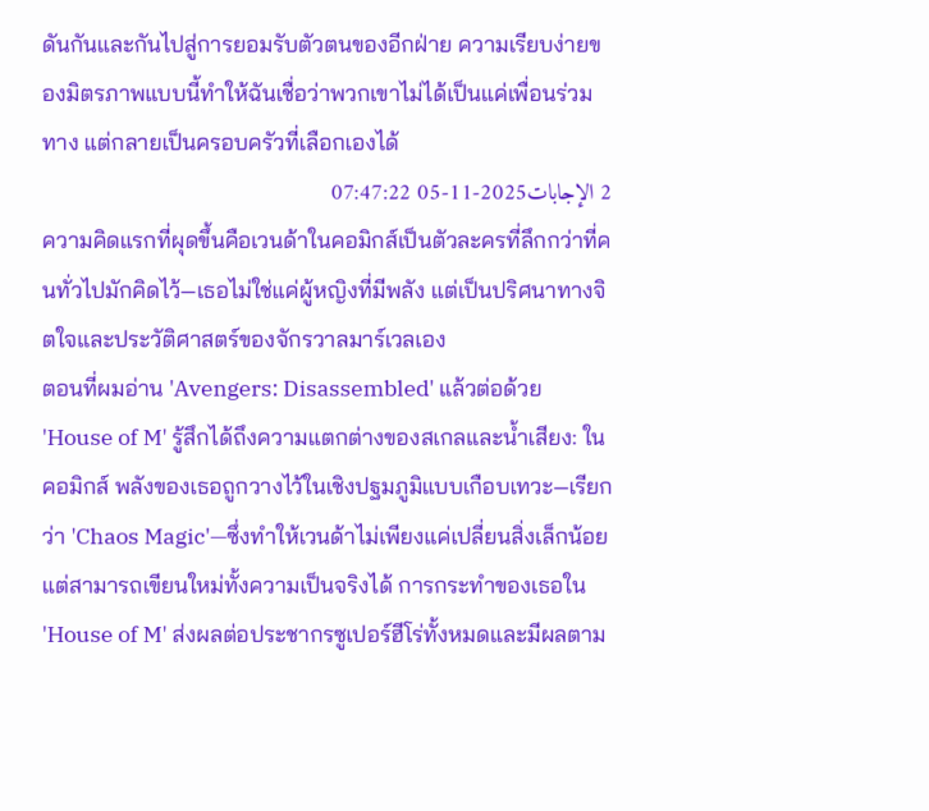ดันกันและกันไปสู่การยอมรับตัวตนของอีกฝ่าย ความเรียบง่ายของมิตรภาพแบบนี้ทำให้ฉันเชื่อว่าพวกเขาไม่ได้เป็นแค่เพื่อนร่วมทาง แต่กลายเป็นครอบครัวที่เลือกเองได้
2 الإجابات2025-11-05 07:47:22
ความคิดแรกที่ผุดขึ้นคือเวนด้าในคอมิกส์เป็นตัวละครที่ลึกกว่าที่คนทั่วไปมักคิดไว้—เธอไม่ใช่แค่ผู้หญิงที่มีพลัง แต่เป็นปริศนาทางจิตใจและประวัติศาสตร์ของจักรวาลมาร์เวลเอง
ตอนที่ผมอ่าน 'Avengers: Disassembled' แล้วต่อด้วย 'House of M' รู้สึกได้ถึงความแตกต่างของสเกลและน้ำเสียง: ในคอมิกส์ พลังของเธอถูกวางไว้ในเชิงปฐมภูมิแบบเกือบเทวะ—เรียกว่า 'Chaos Magic'—ซึ่งทำให้เวนด้าไม่เพียงแค่เปลี่ยนสิ่งเล็กน้อยแต่สามารถเขียนใหม่ทั้งความเป็นจริงได้ การกระทำของเธอใน 'House of M' ส่งผลต่อประชากรซูเปอร์ฮีโร่ทั้งหมดและมีผลตาม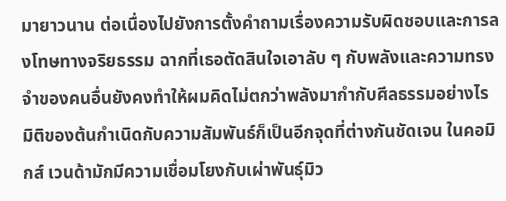มายาวนาน ต่อเนื่องไปยังการตั้งคำถามเรื่องความรับผิดชอบและการลงโทษทางจริยธรรม ฉากที่เธอตัดสินใจเอาลับ ๆ กับพลังและความทรงจำของคนอื่นยังคงทำให้ผมคิดไม่ตกว่าพลังมากำกับศีลธรรมอย่างไร
มิติของต้นกำเนิดกับความสัมพันธ์ก็เป็นอีกจุดที่ต่างกันชัดเจน ในคอมิกส์ เวนด้ามักมีความเชื่อมโยงกับเผ่าพันธุ์มิว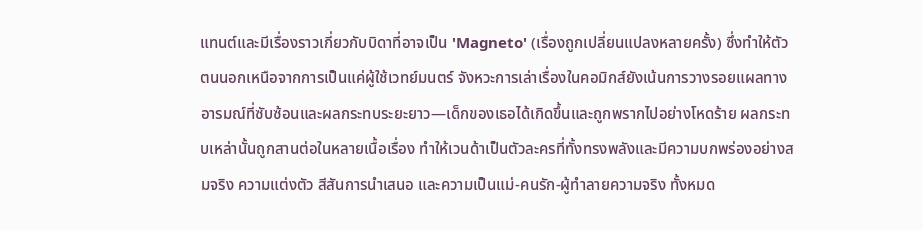แทนต์และมีเรื่องราวเกี่ยวกับบิดาที่อาจเป็น 'Magneto' (เรื่องถูกเปลี่ยนแปลงหลายครั้ง) ซึ่งทำให้ตัวตนนอกเหนือจากการเป็นแค่ผู้ใช้เวทย์มนตร์ จังหวะการเล่าเรื่องในคอมิกส์ยังเน้นการวางรอยแผลทางอารมณ์ที่ซับซ้อนและผลกระทบระยะยาว—เด็กของเธอได้เกิดขึ้นและถูกพรากไปอย่างโหดร้าย ผลกระทบเหล่านั้นถูกสานต่อในหลายเนื้อเรื่อง ทำให้เวนด้าเป็นตัวละครที่ทั้งทรงพลังและมีความบกพร่องอย่างสมจริง ความแต่งตัว สีสันการนำเสนอ และความเป็นแม่-คนรัก-ผู้ทำลายความจริง ทั้งหมด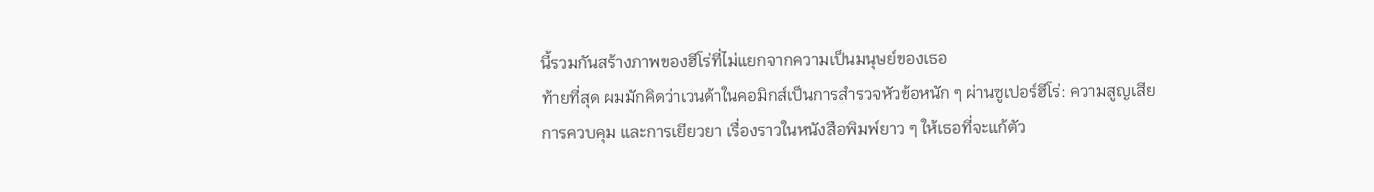นี้รวมกันสร้างภาพของฮีโร่ที่ไม่แยกจากความเป็นมนุษย์ของเธอ
ท้ายที่สุด ผมมักคิดว่าเวนด้าในคอมิกส์เป็นการสำรวจหัวข้อหนัก ๆ ผ่านซูเปอร์ฮีโร่: ความสูญเสีย การควบคุม และการเยียวยา เรื่องราวในหนังสือพิมพ์ยาว ๆ ให้เธอที่จะแก้ตัว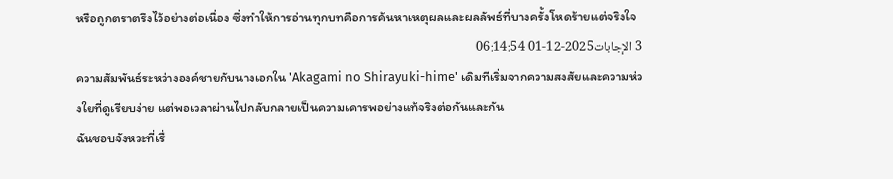หรือถูกตราตรึงไว้อย่างต่อเนื่อง ซึ่งทำให้การอ่านทุกบทคือการค้นหาเหตุผลและผลลัพธ์ที่บางครั้งโหดร้ายแต่จริงใจ
3 الإجابات2025-12-01 06:14:54
ความสัมพันธ์ระหว่างองค์ชายกับนางเอกใน 'Akagami no Shirayuki-hime' เดิมทีเริ่มจากความสงสัยและความห่วงใยที่ดูเรียบง่าย แต่พอเวลาผ่านไปกลับกลายเป็นความเคารพอย่างแท้จริงต่อกันและกัน
ฉันชอบจังหวะที่เรื่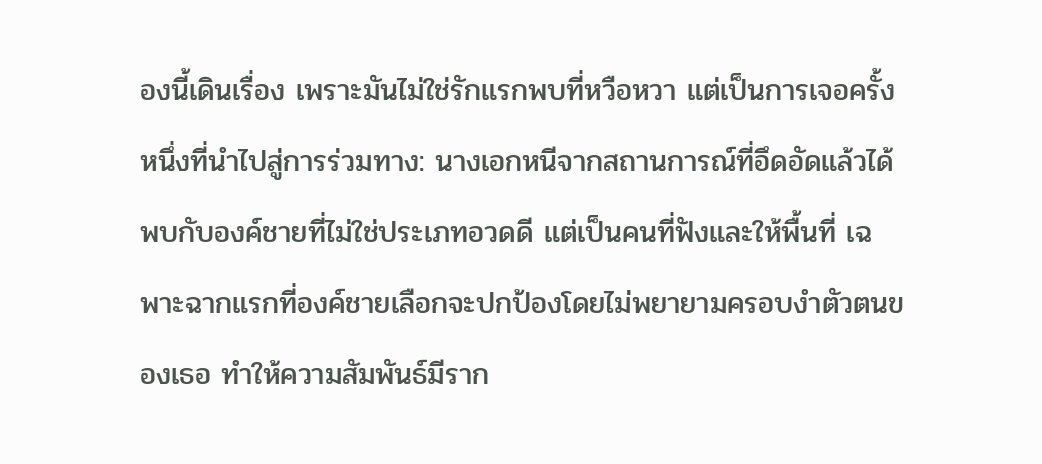องนี้เดินเรื่อง เพราะมันไม่ใช่รักแรกพบที่หวือหวา แต่เป็นการเจอครั้งหนึ่งที่นำไปสู่การร่วมทาง: นางเอกหนีจากสถานการณ์ที่อึดอัดแล้วได้พบกับองค์ชายที่ไม่ใช่ประเภทอวดดี แต่เป็นคนที่ฟังและให้พื้นที่ เฉพาะฉากแรกที่องค์ชายเลือกจะปกป้องโดยไม่พยายามครอบงำตัวตนของเธอ ทำให้ความสัมพันธ์มีราก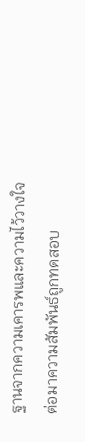ฐานจากความเคารพและความไว้วางใจ
ต่อมาความสัมพันธ์ถูกทดสอบ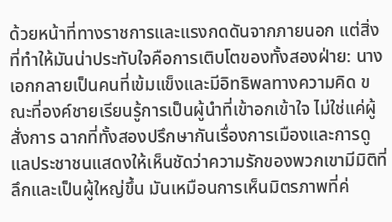ด้วยหน้าที่ทางราชการและแรงกดดันจากภายนอก แต่สิ่งที่ทำให้มันน่าประทับใจคือการเติบโตของทั้งสองฝ่าย: นางเอกกลายเป็นคนที่เข้มแข็งและมีอิทธิพลทางความคิด ขณะที่องค์ชายเรียนรู้การเป็นผู้นำที่เข้าอกเข้าใจ ไม่ใช่แค่ผู้สั่งการ ฉากที่ทั้งสองปรึกษากันเรื่องการเมืองและการดูแลประชาชนแสดงให้เห็นชัดว่าความรักของพวกเขามีมิติที่ลึกและเป็นผู้ใหญ่ขึ้น มันเหมือนการเห็นมิตรภาพที่ค่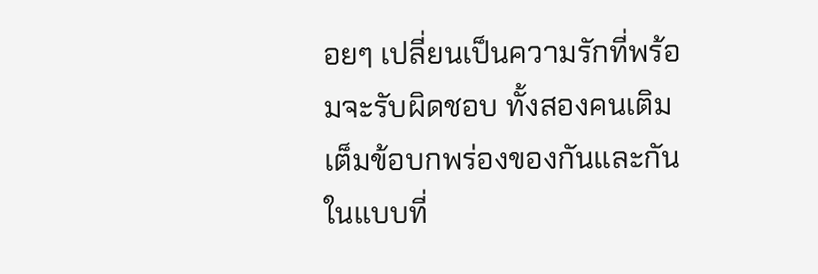อยๆ เปลี่ยนเป็นความรักที่พร้อมจะรับผิดชอบ ทั้งสองคนเติมเต็มข้อบกพร่องของกันและกันในแบบที่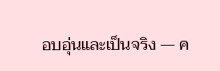อบอุ่นและเป็นจริง — ค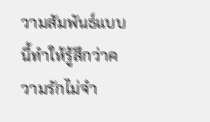วามสัมพันธ์แบบนี้ทำให้รู้สึกว่าความรักไม่จำ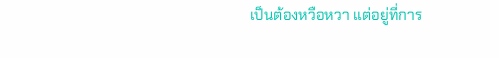เป็นต้องหวือหวา แต่อยู่ที่การ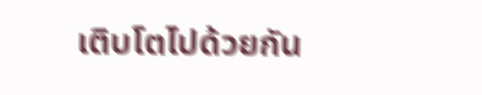เติบโตไปด้วยกัน